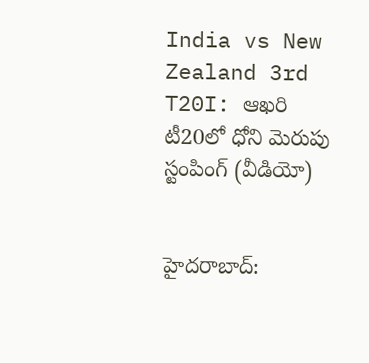India vs New Zealand 3rd T20I: ఆఖరి టీ20లో ధోని మెరుపు స్టంపింగ్ (వీడియో)


హైదరాబాద్: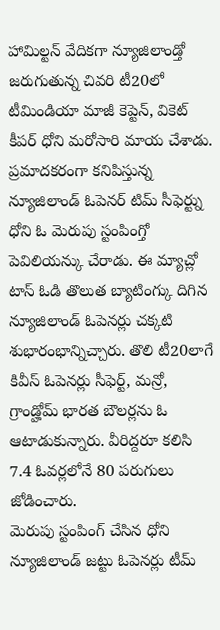హామిల్టన్ వేదికగా న్యూజిలాండ్తో జరుగుతున్న చివరి టీ20లో టీమిండియా మాజీ కెప్టెన్, వికెట్ కీపర్ ధోని మరోసారి మాయ చేశాడు. ప్రమాదకరంగా కనిపిస్తున్న న్యూజిలాండ్ ఓపెనర్ టిమ్ సీఫెర్ట్ను ధోని ఓ మెరుపు స్టంపింగ్తో పెవిలియన్కు చేరాడు. ఈ మ్యాచ్లో టాస్ ఓడి తొలుత బ్యాటింగ్కు దిగిన న్యూజిలాండ్ ఓపెనర్లు చక్కటి శుభారంభాన్నిచ్చారు. తొలి టీ20లాగే కివీస్ ఓపెనర్లు సీఫెర్ట్, మన్రో, గ్రాండ్హోమ్ భారత బౌలర్లను ఓ ఆటాడుకున్నారు. వీరిద్దరూ కలిసి 7.4 ఓవర్లలోనే 80 పరుగులు జోడించారు.
మెరుపు స్టంపింగ్ చేసిన ధోని
న్యూజిలాండ్ జట్టు ఓపెనర్లు టీమ్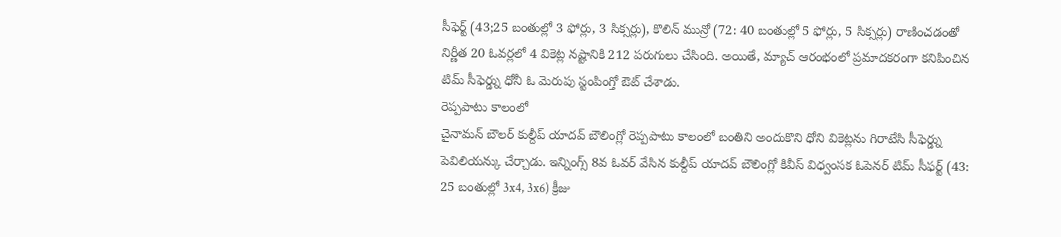సీఫెర్ట్ (43;25 బంతుల్లో 3 ఫోర్లు, 3 సిక్సర్లు), కొలిన్ మున్రో (72: 40 బంతుల్లో 5 ఫోర్లు, 5 సిక్సర్లు) రాణించడంతో నిర్ణీత 20 ఓవర్లలో 4 వికెట్ల నష్టానికి 212 పరుగులు చేసింది. అయితే, మ్యాచ్ ఆరంభంలో ప్రమాదకరంగా కనిపించిన టిమ్ సీఫెర్డ్ను ధోనీ ఓ మెరుపు స్టంపింగ్తో ఔట్ చేశాడు.
రెప్పపాటు కాలంలో
చైనామన్ బౌలర్ కుల్దీప్ యాదవ్ బౌలింగ్లో రెప్పపాటు కాలంలో బంతిని అందుకొని ధోని వికెట్లను గిరాటేసి సీఫెర్డ్ను పెవిలియన్కు చేర్చాడు. ఇన్నింగ్స్ 8వ ఓవర్ వేసిన కుల్దీప్ యాదవ్ బౌలింగ్లో కివీస్ విధ్వంసక ఓపెనర్ టిమ్ సీఫర్ట్ (43: 25 బంతుల్లో 3x4, 3x6) క్రీజు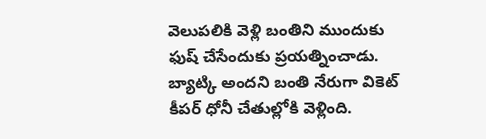వెలుపలికి వెళ్లి బంతిని ముందుకు ఫుష్ చేసేందుకు ప్రయత్నించాడు. బ్యాట్కి అందని బంతి నేరుగా వికెట్ కీపర్ ధోనీ చేతుల్లోకి వెళ్లింది.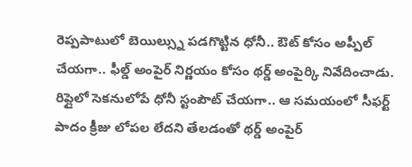రెప్పపాటులో బెయిల్స్ను పడగొట్టిన ధోనీ.. ఔట్ కోసం అప్పీల్ చేయగా.. ఫీల్డ్ అంపైర్ నిర్ణయం కోసం థర్డ్ అంపైర్కి నివేదించాడు. రిప్లైలో సెకనులోపే ధోనీ స్టంపౌట్ చేయగా.. ఆ సమయంలో సీఫర్ట్ పాదం క్రీజు లోపల లేదని తేలడంతో థర్డ్ అంపైర్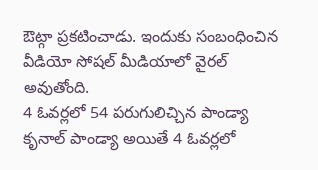ఔట్గా ప్రకటించాడు. ఇందుకు సంబంధించిన వీడియో సోషల్ మీడియాలో వైరల్ అవుతోంది.
4 ఓవర్లలో 54 పరుగులిచ్చిన పాండ్యా
కృనాల్ పాండ్యా అయితే 4 ఓవర్లలో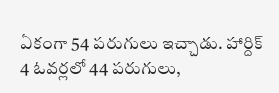ఏకంగా 54 పరుగులు ఇచ్చాడు. హార్దిక్ 4 ఓవర్లలో 44 పరుగులు,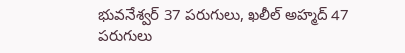భువనేశ్వర్ 37 పరుగులు, ఖలీల్ అహ్మద్ 47 పరుగులు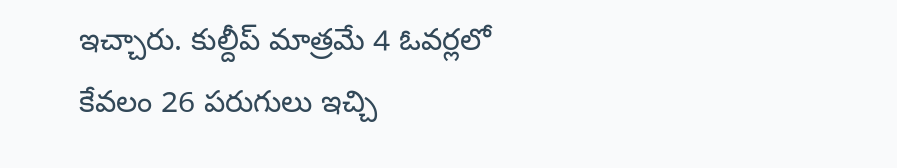ఇచ్చారు. కుల్దీప్ మాత్రమే 4 ఓవర్లలో కేవలం 26 పరుగులు ఇచ్చి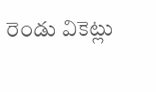రెండు వికెట్లు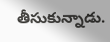తీసుకున్నాడు.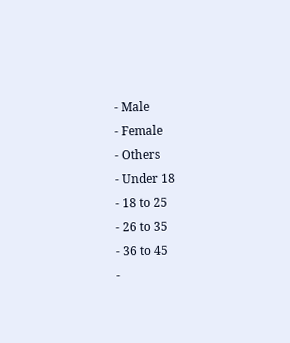- Male
- Female
- Others
- Under 18
- 18 to 25
- 26 to 35
- 36 to 45
-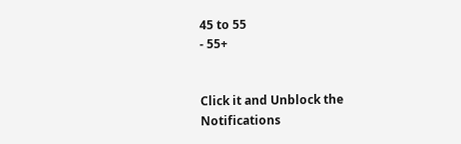45 to 55
- 55+


Click it and Unblock the Notifications